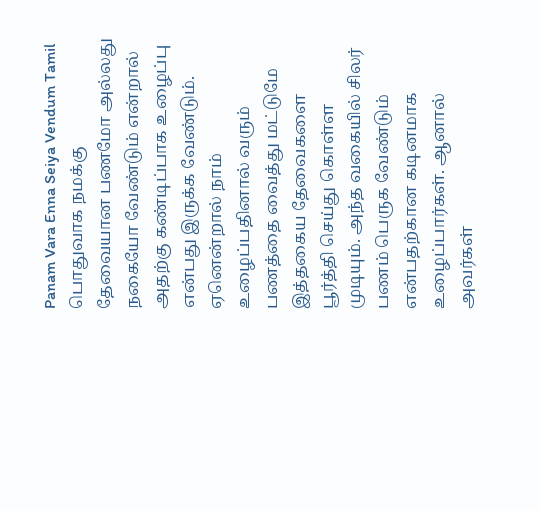Panam Vara Enna Seiya Vendum Tamil
பொதுவாக நமக்கு தேவையான பணமோ அல்லது நகையோ வேண்டும் என்றால் அதற்கு கண்டிப்பாக உழைப்பு என்பது இருக்க வேண்டும். ஏனென்றால் நாம் உழைப்பதினால் வரும் பணத்தை வைத்து மட்டுமே இத்தகைய தேவைகளை பூர்த்தி செய்து கொள்ள முடியும். அந்த வகையில் சிலர் பணம் பெருக வேண்டும் என்பதற்கான கடினமாக உழைப்பார்கள். ஆனால் அவர்கள்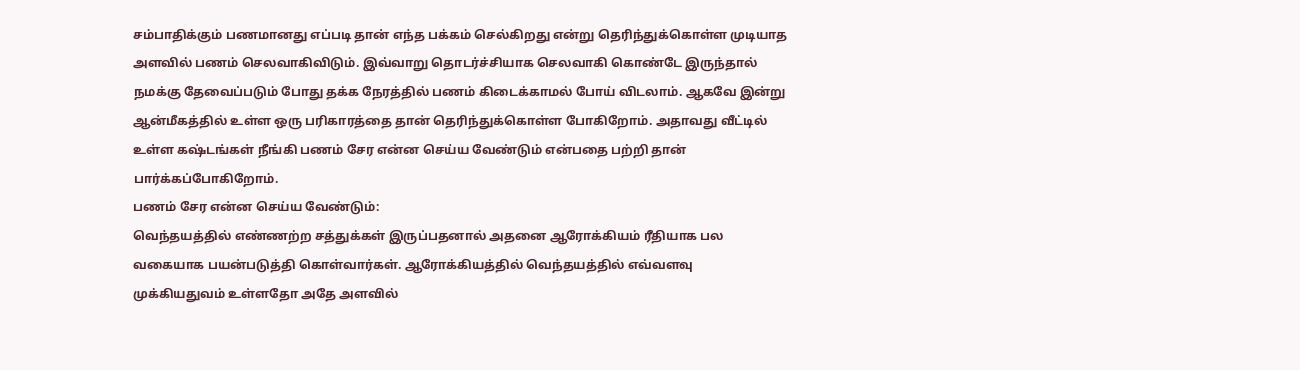சம்பாதிக்கும் பணமானது எப்படி தான் எந்த பக்கம் செல்கிறது என்று தெரிந்துக்கொள்ள முடியாத அளவில் பணம் செலவாகிவிடும். இவ்வாறு தொடர்ச்சியாக செலவாகி கொண்டே இருந்தால் நமக்கு தேவைப்படும் போது தக்க நேரத்தில் பணம் கிடைக்காமல் போய் விடலாம். ஆகவே இன்று ஆன்மீகத்தில் உள்ள ஒரு பரிகாரத்தை தான் தெரிந்துக்கொள்ள போகிறோம். அதாவது வீட்டில் உள்ள கஷ்டங்கள் நீங்கி பணம் சேர என்ன செய்ய வேண்டும் என்பதை பற்றி தான் பார்க்கப்போகிறோம்.
பணம் சேர என்ன செய்ய வேண்டும்:
வெந்தயத்தில் எண்ணற்ற சத்துக்கள் இருப்பதனால் அதனை ஆரோக்கியம் ரீதியாக பல வகையாக பயன்படுத்தி கொள்வார்கள். ஆரோக்கியத்தில் வெந்தயத்தில் எவ்வளவு முக்கியதுவம் உள்ளதோ அதே அளவில்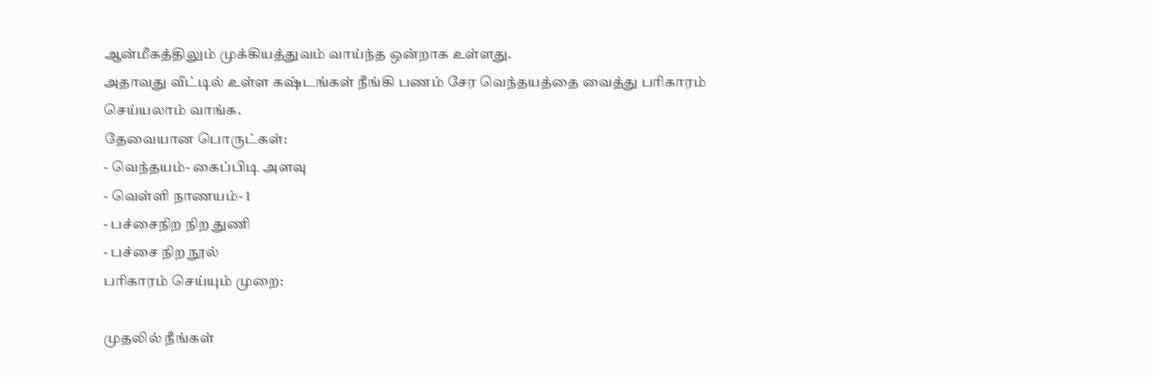ஆன்மீகத்திலும் முக்கியத்துவம் வாய்ந்த ஒன்றாக உள்ளது.
அதாவது வீட்டில் உள்ள கஷ்டங்கள் நீங்கி பணம் சேர வெந்தயத்தை வைத்து பரிகாரம் செய்யலாம் வாங்க.
தேவையான பொருட்கள்:
- வெந்தயம்- கைப்பிடி அளவு
- வெள்ளி நாணயம்- 1
- பச்சைநிற நிற துணி
- பச்சை நிற நூல்
பரிகாரம் செய்யும் முறை:

முதலில் நீங்கள்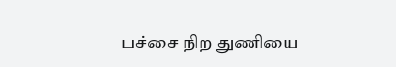பச்சை நிற துணியை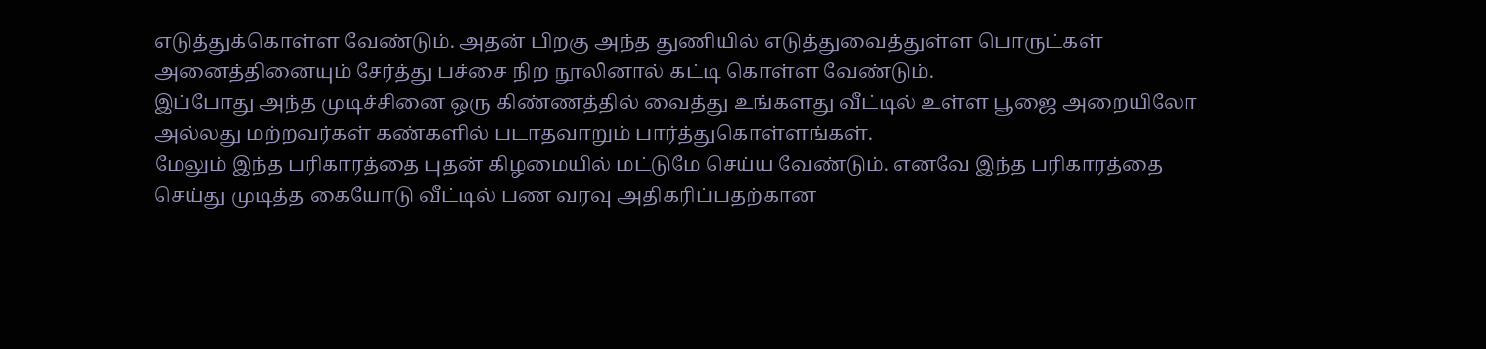எடுத்துக்கொள்ள வேண்டும். அதன் பிறகு அந்த துணியில் எடுத்துவைத்துள்ள பொருட்கள் அனைத்தினையும் சேர்த்து பச்சை நிற நூலினால் கட்டி கொள்ள வேண்டும்.
இப்போது அந்த முடிச்சினை ஒரு கிண்ணத்தில் வைத்து உங்களது வீட்டில் உள்ள பூஜை அறையிலோ அல்லது மற்றவர்கள் கண்களில் படாதவாறும் பார்த்துகொள்ளங்கள்.
மேலும் இந்த பரிகாரத்தை புதன் கிழமையில் மட்டுமே செய்ய வேண்டும். எனவே இந்த பரிகாரத்தை செய்து முடித்த கையோடு வீட்டில் பண வரவு அதிகரிப்பதற்கான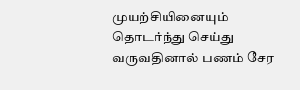முயற்சியினையும் தொடர்ந்து செய்து வருவதினால் பணம் சேர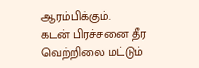ஆரம்பிக்கும்.
கடன் பிரச்சனை தீர வெற்றிலை மட்டும்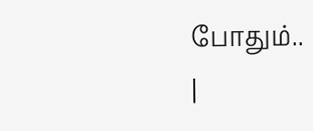போதும்..
|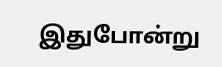இதுபோன்று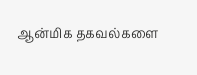ஆன்மிக தகவல்களை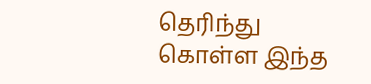தெரிந்து கொள்ள இந்த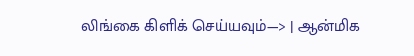லிங்கை கிளிக் செய்யவும்—> | ஆன்மிக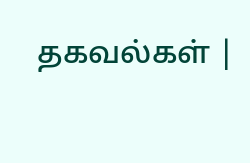தகவல்கள் |